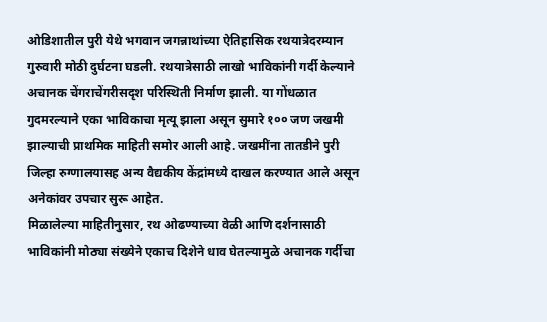ओडिशातील पुरी येथे भगवान जगन्नाथांच्या ऐतिहासिक रथयात्रेदरम्यान गुरुवारी मोठी दुर्घटना घडली. रथयात्रेसाठी लाखो भाविकांनी गर्दी केल्याने अचानक चेंगराचेंगरीसदृश परिस्थिती निर्माण झाली. या गोंधळात गुदमरल्याने एका भाविकाचा मृत्यू झाला असून सुमारे १०० जण जखमी झाल्याची प्राथमिक माहिती समोर आली आहे. जखमींना तातडीने पुरी जिल्हा रुग्णालयासह अन्य वैद्यकीय केंद्रांमध्ये दाखल करण्यात आले असून अनेकांवर उपचार सुरू आहेत.
मिळालेल्या माहितीनुसार, रथ ओढण्याच्या वेळी आणि दर्शनासाठी भाविकांनी मोठ्या संख्येने एकाच दिशेने धाव घेतल्यामुळे अचानक गर्दीचा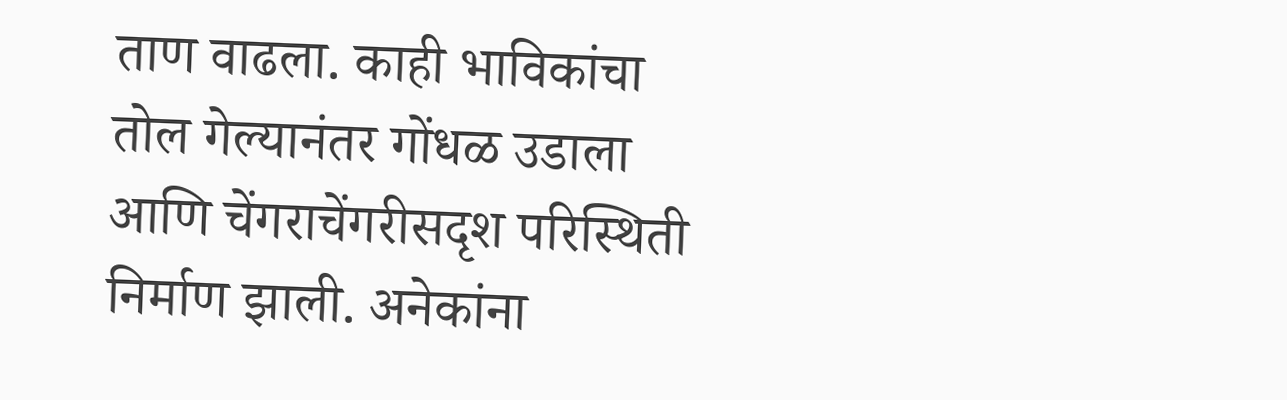ताण वाढला. काही भाविकांचा तोल गेल्यानंतर गोंधळ उडाला आणि चेंगराचेंगरीसदृश परिस्थिती निर्माण झाली. अनेकांना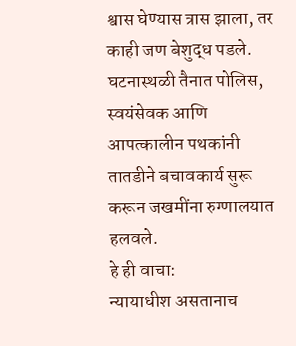श्वास घेण्यास त्रास झाला, तर काही जण बेशुद्ध पडले. घटनास्थळी तैनात पोलिस, स्वयंसेवक आणि आपत्कालीन पथकांनी तातडीने बचावकार्य सुरू करून जखमींना रुग्णालयात हलवले.
हे ही वाचा:
न्यायाधीश असतानाच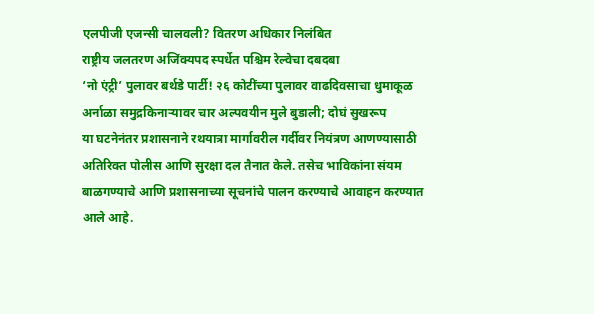एलपीजी एजन्सी चालवली? वितरण अधिकार निलंबित
राष्ट्रीय जलतरण अजिंक्यपद स्पर्धेत पश्चिम रेल्वेचा दबदबा
‘नो एंट्री’ पुलावर बर्थडे पार्टी! २६ कोटींच्या पुलावर वाढदिवसाचा धुमाकूळ
अर्नाळा समुद्रकिनाऱ्यावर चार अल्पवयीन मुले बुडाली; दोघं सुखरूप
या घटनेनंतर प्रशासनाने रथयात्रा मार्गावरील गर्दीवर नियंत्रण आणण्यासाठी अतिरिक्त पोलीस आणि सुरक्षा दल तैनात केले. तसेच भाविकांना संयम बाळगण्याचे आणि प्रशासनाच्या सूचनांचे पालन करण्याचे आवाहन करण्यात आले आहे.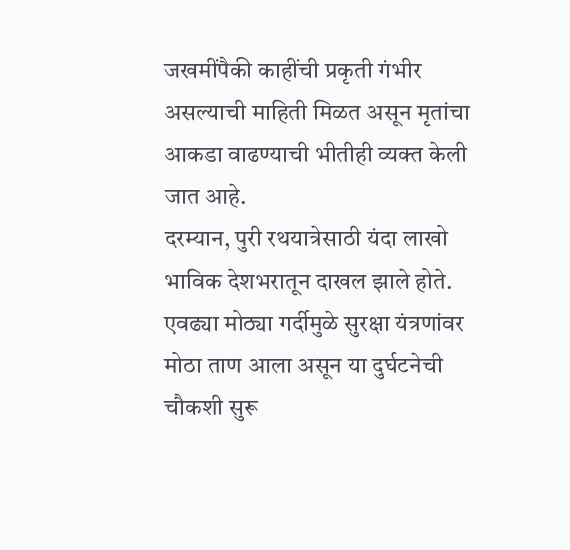जखमींपैकी काहींची प्रकृती गंभीर असल्याची माहिती मिळत असून मृतांचा आकडा वाढण्याची भीतीही व्यक्त केली जात आहे.
दरम्यान, पुरी रथयात्रेसाठी यंदा लाखो भाविक देशभरातून दाखल झाले होते. एवढ्या मोठ्या गर्दीमुळे सुरक्षा यंत्रणांवर मोठा ताण आला असून या दुर्घटनेची चौकशी सुरू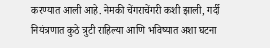करण्यात आली आहे. नेमकी चेंगराचेंगरी कशी झाली, गर्दी नियंत्रणात कुठे त्रुटी राहिल्या आणि भविष्यात अशा घटना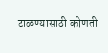टाळण्यासाठी कोणती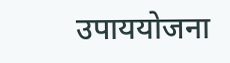उपाययोजना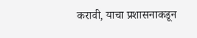करावी, याचा प्रशासनाकडून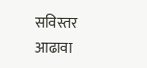सविस्तर आढावा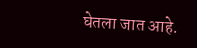घेतला जात आहे.